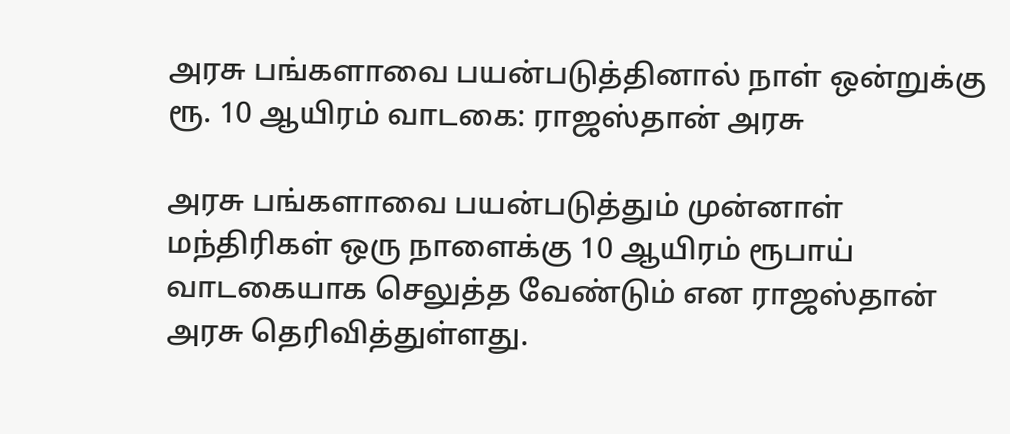அரசு பங்களாவை பயன்படுத்தினால் நாள் ஒன்றுக்கு ரூ. 10 ஆயிரம் வாடகை: ராஜஸ்தான் அரசு

அரசு பங்களாவை பயன்படுத்தும் முன்னாள் மந்திரிகள் ஒரு நாளைக்கு 10 ஆயிரம் ரூபாய் வாடகையாக செலுத்த வேண்டும் என ராஜஸ்தான் அரசு தெரிவித்துள்ளது.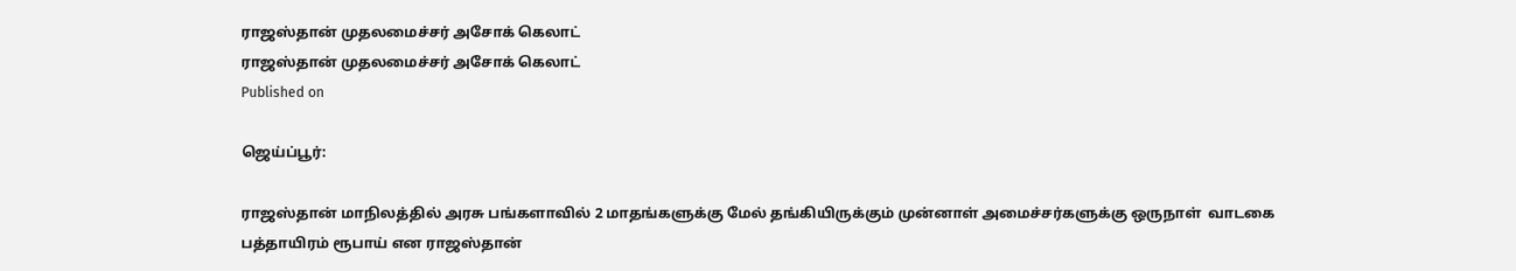ராஜஸ்தான் முதலமைச்சர் அசோக் கெலாட்
ராஜஸ்தான் முதலமைச்சர் அசோக் கெலாட்
Published on

ஜெய்ப்பூர்:

ராஜஸ்தான் மாநிலத்தில் அரசு பங்களாவில் 2 மாதங்களுக்கு மேல் தங்கியிருக்கும் முன்னாள் அமைச்சர்களுக்கு ஒருநாள்  வாடகை பத்தாயிரம் ரூபாய் என ராஜஸ்தான்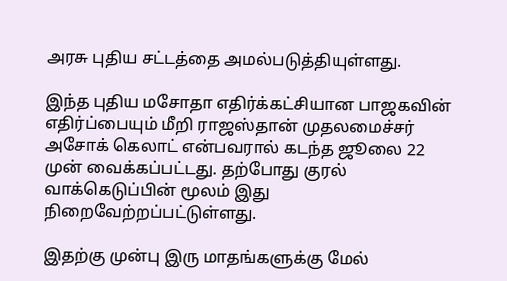அரசு புதிய சட்டத்தை அமல்படுத்தியுள்ளது.

இந்த புதிய மசோதா எதிர்க்கட்சியான பாஜகவின் எதிர்ப்பையும் மீறி ராஜஸ்தான் முதலமைச்சர் அசோக் கெலாட் என்பவரால் கடந்த ஜூலை 22 முன் வைக்கப்பட்டது. தற்போது குரல் வாக்கெடுப்பின் மூலம் இது நிறைவேற்றப்பட்டுள்ளது.

இதற்கு முன்பு இரு மாதங்களுக்கு மேல்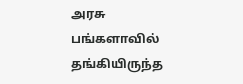அரசு பங்களாவில் தங்கியிருந்த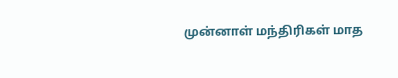முன்னாள் மந்திரிகள் மாத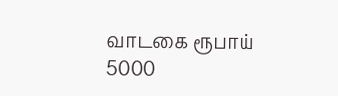வாடகை ரூபாய் 5000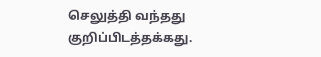செலுத்தி வந்தது குறிப்பிடத்தக்கது.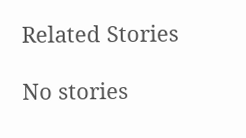Related Stories

No stories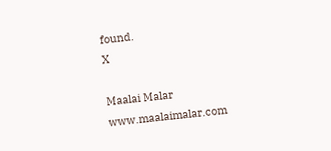found.
X

Maalai Malar
www.maalaimalar.com